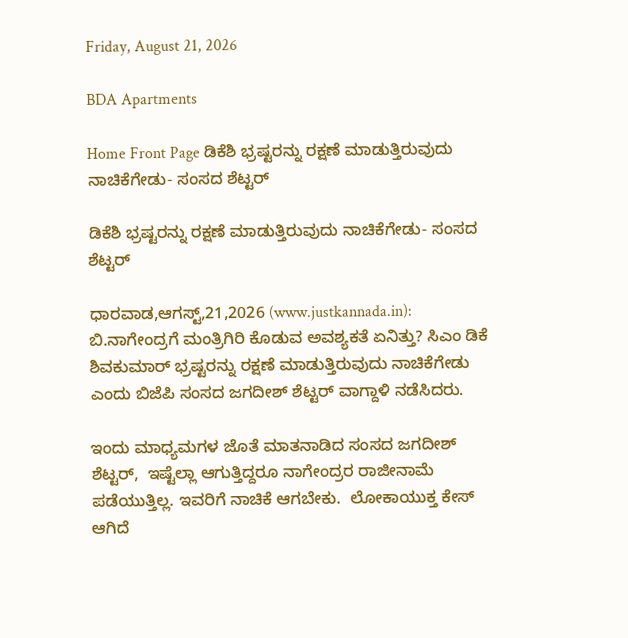Friday, August 21, 2026

BDA Apartments

Home Front Page ಡಿಕೆಶಿ ಭ್ರಷ್ಟರನ್ನು ರಕ್ಷಣೆ ಮಾಡುತ್ತಿರುವುದು ನಾಚಿಕೆಗೇಡು- ಸಂಸದ ಶೆಟ್ಟರ್

ಡಿಕೆಶಿ ಭ್ರಷ್ಟರನ್ನು ರಕ್ಷಣೆ ಮಾಡುತ್ತಿರುವುದು ನಾಚಿಕೆಗೇಡು- ಸಂಸದ ಶೆಟ್ಟರ್

ಧಾರವಾಡ,ಆಗಸ್ಟ್,21,2026 (www.justkannada.in):  ಬಿ.ನಾಗೇಂದ್ರಗೆ ಮಂತ್ರಿಗಿರಿ ಕೊಡುವ ಅವಶ್ಯಕತೆ ಏನಿತ್ತು? ಸಿಎಂ ಡಿಕೆ ಶಿವಕುಮಾರ್ ಭ್ರಷ್ಟರನ್ನು ರಕ್ಷಣೆ ಮಾಡುತ್ತಿರುವುದು ನಾಚಿಕೆಗೇಡು ಎಂದು ಬಿಜೆಪಿ ಸಂಸದ ಜಗದೀಶ್ ಶೆಟ್ಟರ್ ವಾಗ್ದಾಳಿ ನಡೆಸಿದರು.

ಇಂದು ಮಾಧ್ಯಮಗಳ ಜೊತೆ ಮಾತನಾಡಿದ ಸಂಸದ ಜಗದೀಶ್ ಶೆಟ್ಟರ್,  ಇಷ್ಟೆಲ್ಲಾ ಆಗುತ್ತಿದ್ದರೂ ನಾಗೇಂದ್ರರ ರಾಜೀನಾಮೆ ಪಡೆಯುತ್ತಿಲ್ಲ. ಇವರಿಗೆ ನಾಚಿಕೆ ಆಗಬೇಕು.  ಲೋಕಾಯುಕ್ತ ಕೇಸ್ ಆಗಿದೆ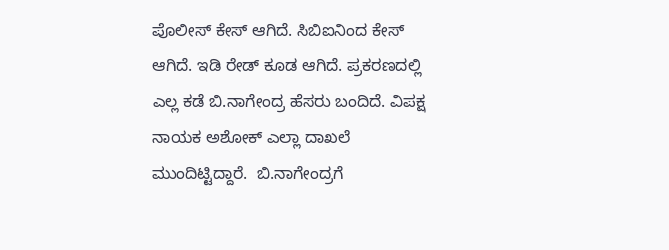ಪೊಲೀಸ್ ಕೇಸ್ ಆಗಿದೆ. ಸಿಬಿಐನಿಂದ ಕೇಸ್ ಆಗಿದೆ. ಇಡಿ ರೇಡ್ ಕೂಡ ಆಗಿದೆ. ಪ್ರಕರಣದಲ್ಲಿ ಎಲ್ಲ ಕಡೆ ಬಿ.ನಾಗೇಂದ್ರ ಹೆಸರು ಬಂದಿದೆ. ವಿಪಕ್ಷ ನಾಯಕ ಅಶೋಕ್ ಎಲ್ಲಾ ದಾಖಲೆ ಮುಂದಿಟ್ಟಿದ್ದಾರೆ.  ಬಿ.ನಾಗೇಂದ್ರಗೆ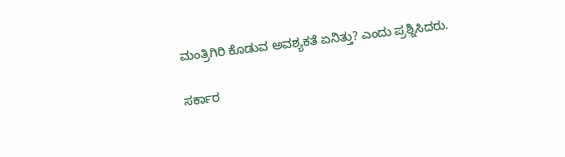ಮಂತ್ರಿಗಿರಿ ಕೊಡುವ ಅವಶ್ಯಕತೆ ಏನಿತ್ತು? ಎಂದು ಪ್ರಶ್ನಿಸಿದರು.

ಸರ್ಕಾರ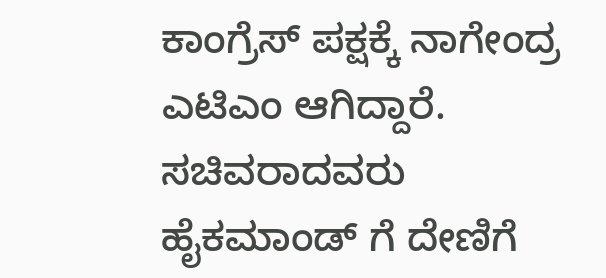ಕಾಂಗ್ರೆಸ್ ಪಕ್ಷಕ್ಕೆ ನಾಗೇಂದ್ರ ಎಟಿಎಂ ಆಗಿದ್ದಾರೆ.  ಸಚಿವರಾದವರು ಹೈಕಮಾಂಡ್ ಗೆ ದೇಣಿಗೆ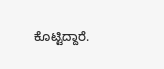ಕೊಟ್ಟಿದ್ದಾರೆ.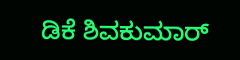ಡಿಕೆ ಶಿವಕುಮಾರ್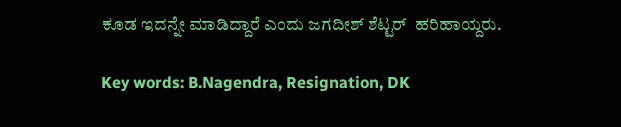ಕೂಡ ಇದನ್ನೇ ಮಾಡಿದ್ದಾರೆ ಎಂದು ಜಗದೀಶ್ ಶೆಟ್ಟರ್  ಹರಿಹಾಯ್ದರು.

Key words: B.Nagendra, Resignation, DK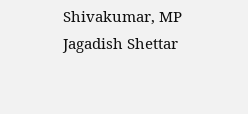Shivakumar, MP Jagadish Shettar